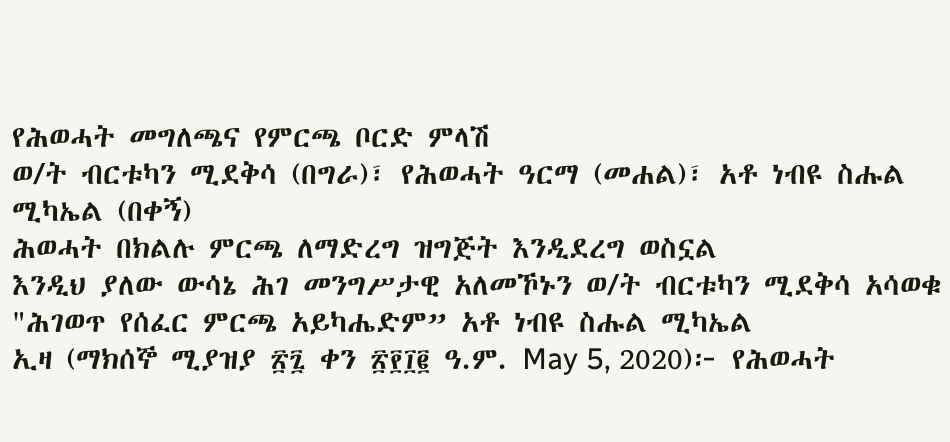የሕወሓት መግለጫና የምርጫ ቦርድ ምላሽ
ወ/ት ብርቱካን ሚደቅሳ (በግራ)፣ የሕወሓት ዓርማ (መሐል)፣ አቶ ነብዩ ስሑል ሚካኤል (በቀኝ)
ሕወሓት በክልሉ ምርጫ ለማድረግ ዝግጅት እንዲደረግ ወስኗል
እንዲህ ያለው ውሳኔ ሕገ መንግሥታዊ አለመኾኑን ወ/ት ብርቱካን ሚደቅሳ አሳወቁ
"ሕገወጥ የሰፈር ምርጫ አይካሔድም” አቶ ነብዩ ስሑል ሚካኤል
ኢዛ (ማክሰኞ ሚያዝያ ፳፯ ቀን ፳፻፲፪ ዓ.ም. May 5, 2020)፦ የሕወሓት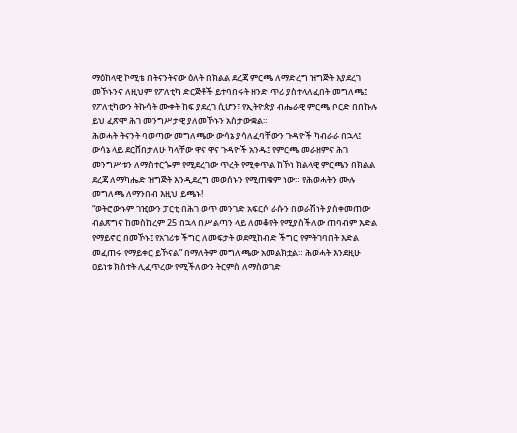ማዕከላዊ ኮሚቴ በትናንትናው ዕለት በክልል ደረጃ ምርጫ ለማድረግ ዝግጅት እያደረገ መኾኑንና ለዚህም የፖለቲካ ድርጅቶች ይተባበሩት ዘንድ ጥሪ ያስተላለፈበት መግለጫ፤ የፖለቲካውን ትኩሳት ሙቀት ከፍ ያደረገ ሲሆን፣ የኢትዮጵያ ብሔራዊ ምርጫ ቦርድ በበኩሉ ይህ ፈጽሞ ሕገ መንግሥታዊ ያለመኾኑን አስታውቋል።
ሕወሓት ትናንት ባወጣው መግለጫው ውሳኔ ያሳለፈባቸውን ጉዳዮች ካብራራ በኋላ፤ ውሳኔ ላይ ደርሸበታለሁ ካላቸው ዋና ዋና ጉዳዮች አንዱ፤ የምርጫ መራዘምና ሕገ መንግሥቱን ለማስተርጐም የሚደረገው ጥረት የሚቀጥል ከኾነ ክልላዊ ምርጫን በክልል ደረጃ ለማካሔድ ዝግጅት እንዲደረግ መወሰኑን የሚጠቁም ነው። የሕወሓትን ሙሉ መግለጫ ለማንበብ እዚህ ይጫኑ!
“ወትሮውኑም ገዢውን ፓርቲ በሕገ ወጥ መንገድ አፍርሶ ራሱን በወራሽነት ያስቀመጠው ብልጽግና ከመስከረም 25 በኋላ በሥልጣን ላይ ለመቆየት የሚያስችለው ጠባብም እድል የማይኖር በመኾኑ፤ የአገሪቱ ችግር ለመፍታት ወደሚከብድ ችግር የምትገባበት እድል መፈጠሩ የማይቀር ይኾናል” በማለትም መግለጫው አመልክቷል። ሕወሓት እንደዚሁ ዐይነቱ ክስተት ሊፈጥረው የሚችለውን ትርምስ ለማስወገድ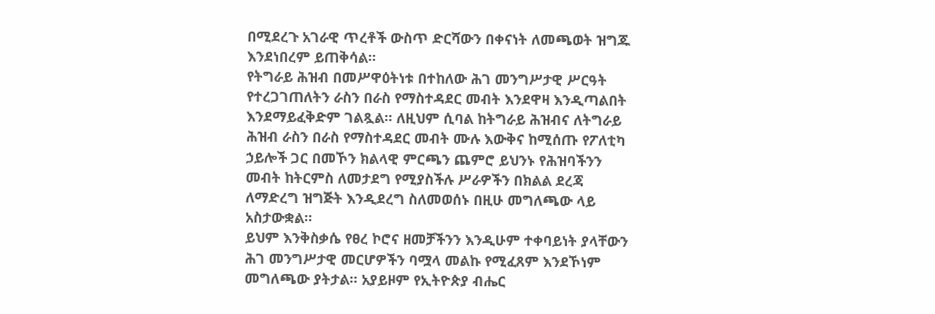በሚደረጉ አገራዊ ጥረቶች ውስጥ ድርሻውን በቀናነት ለመጫወት ዝግጁ እንደነበረም ይጠቅሳል።
የትግራይ ሕዝብ በመሥዋዕትነቱ በተከለው ሕገ መንግሥታዊ ሥርዓት የተረጋገጠለትን ራስን በራስ የማስተዳደር መብት እንደዋዛ እንዲጣልበት እንደማይፈቅድም ገልጿል። ለዚህም ሲባል ከትግራይ ሕዝብና ለትግራይ ሕዝብ ራስን በራስ የማስተዳደር መብት ሙሉ እውቅና ከሚሰጡ የፖለቲካ ኃይሎች ጋር በመኾን ክልላዊ ምርጫን ጨምሮ ይህንኑ የሕዝባችንን መብት ከትርምስ ለመታደግ የሚያስችሉ ሥራዎችን በክልል ደረጃ ለማድረግ ዝግጅት እንዲደረግ ስለመወሰኑ በዚሁ መግለጫው ላይ አስታውቋል።
ይህም እንቅስቃሴ የፀረ ኮሮና ዘመቻችንን እንዲሁም ተቀባይነት ያላቸውን ሕገ መንግሥታዊ መርሆዎችን ባሟላ መልኩ የሚፈጸም እንደኾነም መግለጫው ያትታል። አያይዞም የኢትዮጵያ ብሔር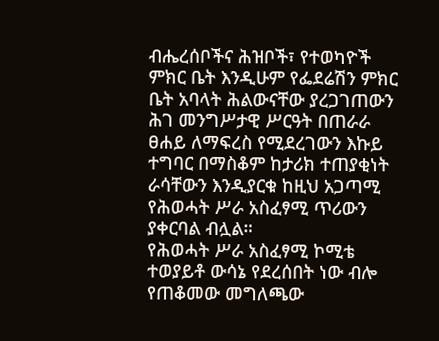ብሔረሰቦችና ሕዝቦች፣ የተወካዮች ምክር ቤት እንዲሁም የፌደሬሽን ምክር ቤት አባላት ሕልውናቸው ያረጋገጠውን ሕገ መንግሥታዊ ሥርዓት በጠራራ ፀሐይ ለማፍረስ የሚደረገውን እኩይ ተግባር በማስቆም ከታሪክ ተጠያቂነት ራሳቸውን እንዲያርቁ ከዚህ አጋጣሚ የሕወሓት ሥራ አስፈፃሚ ጥሪውን ያቀርባል ብሏል።
የሕወሓት ሥራ አስፈፃሚ ኮሚቴ ተወያይቶ ውሳኔ የደረሰበት ነው ብሎ የጠቆመው መግለጫው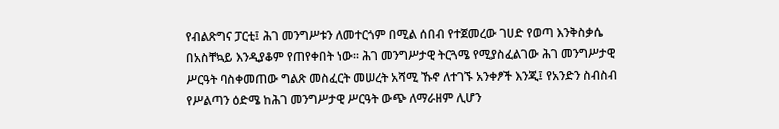የብልጽግና ፓርቲ፤ ሕገ መንግሥቱን ለመተርጎም በሚል ሰበብ የተጀመረው ገሀድ የወጣ እንቅስቃሴ በአስቸኳይ እንዲያቆም የጠየቀበት ነው። ሕገ መንግሥታዊ ትርጓሜ የሚያስፈልገው ሕገ መንግሥታዊ ሥርዓት ባስቀመጠው ግልጽ መስፈርት መሠረት አሻሚ ኹኖ ለተገኙ አንቀፆች እንጂ፤ የአንድን ስብስብ የሥልጣን ዕድሜ ከሕገ መንግሥታዊ ሥርዓት ውጭ ለማራዘም ሊሆን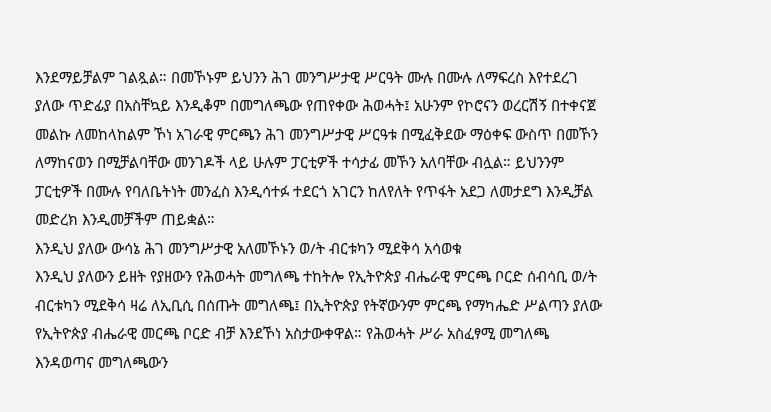እንደማይቻልም ገልጿል። በመኾኑም ይህንን ሕገ መንግሥታዊ ሥርዓት ሙሉ በሙሉ ለማፍረስ እየተደረገ ያለው ጥድፊያ በአስቸኳይ እንዲቆም በመግለጫው የጠየቀው ሕወሓት፤ አሁንም የኮሮናን ወረርሽኝ በተቀናጀ መልኩ ለመከላከልም ኾነ አገራዊ ምርጫን ሕገ መንግሥታዊ ሥርዓቱ በሚፈቅደው ማዕቀፍ ውስጥ በመኾን ለማከናወን በሚቻልባቸው መንገዶች ላይ ሁሉም ፓርቲዎች ተሳታፊ መኾን አለባቸው ብሏል። ይህንንም ፓርቲዎች በሙሉ የባለቤትነት መንፈስ እንዲሳተፉ ተደርጎ አገርን ከለየለት የጥፋት አደጋ ለመታደግ እንዲቻል መድረክ እንዲመቻችም ጠይቋል።
እንዲህ ያለው ውሳኔ ሕገ መንግሥታዊ አለመኾኑን ወ/ት ብርቱካን ሚደቅሳ አሳወቁ
እንዲህ ያለውን ይዘት የያዘውን የሕወሓት መግለጫ ተከትሎ የኢትዮጵያ ብሔራዊ ምርጫ ቦርድ ሰብሳቢ ወ/ት ብርቱካን ሚደቅሳ ዛሬ ለኢቢሲ በሰጡት መግለጫ፤ በኢትዮጵያ የትኛውንም ምርጫ የማካሔድ ሥልጣን ያለው የኢትዮጵያ ብሔራዊ መርጫ ቦርድ ብቻ እንደኾነ አስታውቀዋል። የሕወሓት ሥራ አስፈፃሚ መግለጫ እንዳወጣና መግለጫውን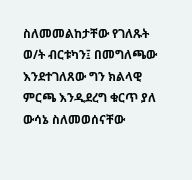ስለመመልከታቸው የገለጹት ወ/ት ብርቱካን፤ በመግለጫው እንደተገለጸው ግን ክልላዊ ምርጫ እንዲደረግ ቁርጥ ያለ ውሳኔ ስለመወሰናቸው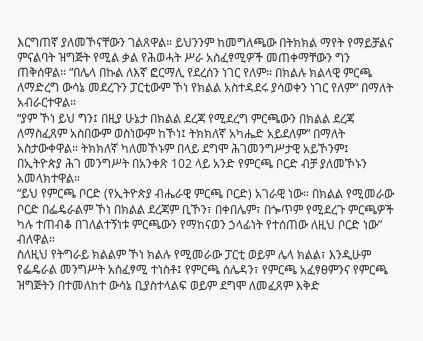እርግጠኛ ያለመኾናቸውን ገልጸዋል። ይህንንም ከመግለጫው በትክክል ማየት የማይቻልና ምናልባት ዝግጅት የሚል ቃል የሕወሓት ሥራ አስፈፃሚዎች መጠቀማቸውን ግን ጠቅሰዋል። “በሌላ በኩል ለእኛ ፎርማሊ የደረሰን ነገር የለም። በክልሉ ክልላዊ ምርጫ ለማድረግ ውሳኔ መደረጉን ፓርቲውም ኾነ የክልል አስተዳደሩ ያሳወቀን ነገር የለም” በማለት አብራርተዋል።
“ያም ኾነ ይህ ግን፤ በዚያ ሁኔታ በክልል ደረጃ የሚደረግ ምርጫውን በክልል ደረጃ ለማስፈጸም አስበውም ወስነውም ከኾነ፤ ትክክለኛ አካሔድ አይደለም” በማለት አስታውቀዋል። ትክክለኛ ካለመኾኑም በላይ ደግሞ ሕገመንግሥታዊ አይኾንም፤ በኢትዮጵያ ሕገ መንግሥት በአንቀጽ 102 ላይ አንድ የምርጫ ቦርድ ብቻ ያለመኾኑን አመላክተዋል።
“ይህ የምርጫ ቦርድ (የኢትዮጵያ ብሔራዊ ምርጫ ቦርድ) አገራዊ ነው። በክልል የሚመራው ቦርድ በፌዴራልም ኾነ በክልል ደረጃም ቢኾን፣ በቀበሌም፣ በጐጥም የሚደረጉ ምርጫዎች ካሉ ተጠብቆ በገለልተኝነቱ ምርጫውን የማከናወን ኃላፊነት የተሰጠው ለዚህ ቦርድ ነው” ብለዋል።
ስለዚህ የትግራይ ክልልም ኾነ ክልሉ የሚመራው ፓርቲ ወይም ሌላ ክልል፣ እንዲሁም የፌዴራል መንግሥት አስፈፃሚ ተነስቶ፤ የምርጫ ሰሌዳን፣ የምርጫ አፈፃፀምንና የምርጫ ዝግጅትን በተመለከተ ውሳኔ ቢያስተላልፍ ወይም ደግሞ ለመፈጸም እቅድ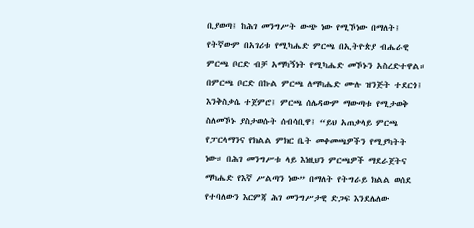ቢያወጣ፤ ከሕገ መንግሥት ውጭ ነው የሚኾነው በማለት፤ የትኛውም በአገሪቱ የሚካሔድ ምርጫ በኢትዮጵያ ብሔራዊ ምርጫ ቦርድ ብቻ አማካኝነት የሚካሔድ መኾኑን አስረድተዋል።
በምርጫ ቦርድ በኩል ምርጫ ለማካሔድ ሙሉ ዝንጅት ተደርጎ፤ እንቅስቃሴ ተጀምሮ፤ ምርጫ ሰሌዳውም ማውጣቱ የሚታወቅ ስለመኾኑ ያስታወሱት ሰብሳቢዋ፤ “ይህ አጠቃላይ ምርጫ የፓርላማንና የክልል ምክር ቤት መቀመጫዎችን የሚያካትት ነው። በሕገ መንግሥቱ ላይ እነዚህን ምርጫዎች ማደራጀትና ማካሔድ የእኛ ሥልጣን ነው” በማለት የትግራይ ክልል ወሰደ የተባለውን እርምጃ ሕገ መንግሥታዊ ድጋፍ እንደሌለው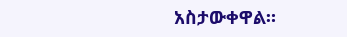አስታውቀዋል።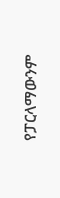የፓርላማውንም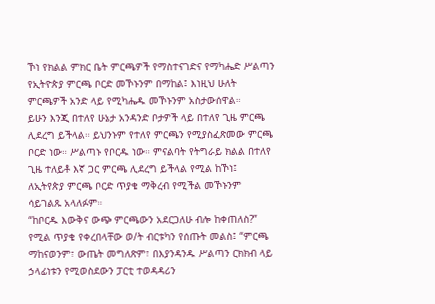ኾነ የክልል ምክር ቤት ምርጫዎች የማስተናገድና የማካሔድ ሥልጣን የኢትዮጵያ ምርጫ ቦርድ መኾኑንም በማከል፤ እነዚህ ሁለት ምርጫዎች አንድ ላይ የሚካሔዱ መኾኑንም አስታውሰዋል።
ይሁን እንጂ በተለየ ሁኔታ አንዳንድ ቦታዎች ላይ በተለየ ጊዜ ምርጫ ሊደረግ ይችላል። ይህንኑም የተለየ ምርጫን የሚያስፈጽመው ምርጫ ቦርድ ነው። ሥልጣኑ የቦርዱ ነው። ምናልባት የትግራይ ክልል በተለየ ጊዜ ተለይቶ እኛ ጋር ምርጫ ሊደረግ ይችላል የሚል ከኾነ፤ ለኢትየጵያ ምርጫ ቦርድ ጥያቄ ማቅረብ የሚችል መኾኑንም ሳይገልጹ አላለፉም።
“ከቦርዱ እውቅና ውጭ ምርጫውን አደርጋለሁ ብሎ ከቀጠለስ?” የሚል ጥያቄ የቀረበላቸው ወ/ት ብርቱካን የሰጡት መልስ፤ “ምርጫ ማከናወንም፣ ውጤት መግለጽም፣ በእያንዳንዱ ሥልጣን ርክክብ ላይ ኃላፊነቱን የሚወስደውን ፓርቲ ተወዳዳሪን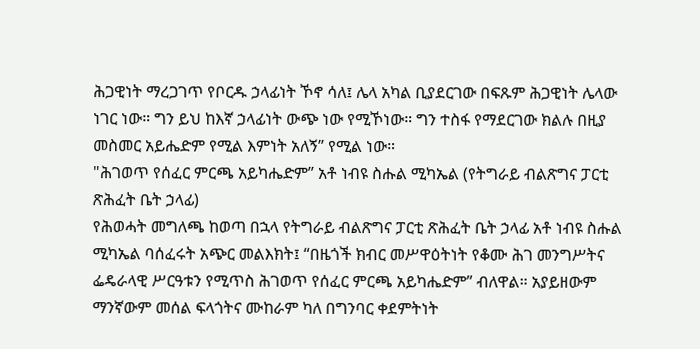ሕጋዊነት ማረጋገጥ የቦርዱ ኃላፊነት ኾኖ ሳለ፤ ሌላ አካል ቢያደርገው በፍጹም ሕጋዊነት ሌላው ነገር ነው። ግን ይህ ከእኛ ኃላፊነት ውጭ ነው የሚኾነው። ግን ተስፋ የማደርገው ክልሉ በዚያ መስመር አይሔድም የሚል እምነት አለኝ” የሚል ነው።
"ሕገወጥ የሰፈር ምርጫ አይካሔድም” አቶ ነብዩ ስሑል ሚካኤል (የትግራይ ብልጽግና ፓርቲ ጽሕፈት ቤት ኃላፊ)
የሕወሓት መግለጫ ከወጣ በኋላ የትግራይ ብልጽግና ፓርቲ ጽሕፈት ቤት ኃላፊ አቶ ነብዩ ስሑል ሚካኤል ባሰፈሩት አጭር መልእክት፤ “በዜጎች ክብር መሥዋዕትነት የቆሙ ሕገ መንግሥትና ፌዴራላዊ ሥርዓቱን የሚጥስ ሕገወጥ የሰፈር ምርጫ አይካሔድም” ብለዋል። አያይዘውም ማንኛውም መሰል ፍላጎትና ሙከራም ካለ በግንባር ቀደምትነት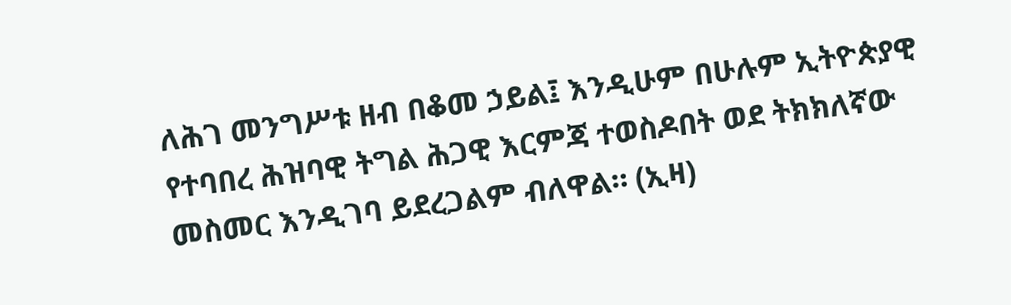ለሕገ መንግሥቱ ዘብ በቆመ ኃይል፤ እንዲሁም በሁሉም ኢትዮጵያዊ የተባበረ ሕዝባዊ ትግል ሕጋዊ እርምጃ ተወስዶበት ወደ ትክክለኛው መስመር እንዲገባ ይደረጋልም ብለዋል። (ኢዛ)